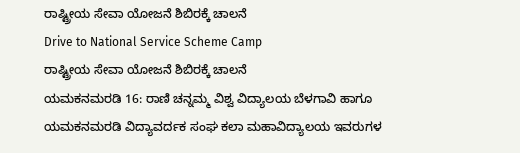ರಾಷ್ಟ್ರೀಯ ಸೇವಾ ಯೋಜನೆ ಶಿಬಿರಕ್ಕೆ ಚಾಲನೆ
Drive to National Service Scheme Camp
ರಾಷ್ಟ್ರೀಯ ಸೇವಾ ಯೋಜನೆ ಶಿಬಿರಕ್ಕೆ ಚಾಲನೆ
ಯಮಕನಮರಡಿ 16: ರಾಣಿ ಚನ್ನಮ್ಮ ವಿಶ್ವ ವಿದ್ಯಾಲಯ ಬೆಳಗಾವಿ ಹಾಗೂ ಯಮಕನಮರಡಿ ವಿದ್ಯಾವರ್ದಕ ಸಂಘ ಕಲಾ ಮಹಾವಿದ್ಯಾಲಯ ಇವರುಗಳ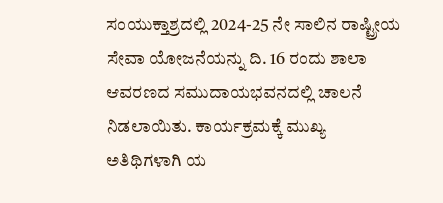ಸಂಯುಕ್ತಾಶ್ರದಲ್ಲಿ 2024-25 ನೇ ಸಾಲಿನ ರಾಷ್ಟ್ರೀಯ ಸೇವಾ ಯೋಜನೆಯನ್ನು ದಿ. 16 ರಂದು ಶಾಲಾ ಆವರಣದ ಸಮುದಾಯಭವನದಲ್ಲಿ ಚಾಲನೆ ನಿಡಲಾಯಿತು. ಕಾರ್ಯಕ್ರಮಕ್ಕೆ ಮುಖ್ಯ ಅತಿಥಿಗಳಾಗಿ ಯ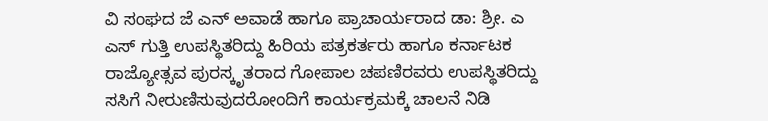ವಿ ಸಂಘದ ಜೆ ಎನ್ ಅವಾಡೆ ಹಾಗೂ ಪ್ರಾಚಾರ್ಯರಾದ ಡಾ: ಶ್ರೀ. ಎ ಎಸ್ ಗುತ್ತಿ ಉಪಸ್ಥಿತರಿದ್ದು ಹಿರಿಯ ಪತ್ರಕರ್ತರು ಹಾಗೂ ಕರ್ನಾಟಕ ರಾಜ್ಯೋತ್ಸವ ಪುರಸ್ಕೃತರಾದ ಗೋಪಾಲ ಚಪಣಿರವರು ಉಪಸ್ಥಿತರಿದ್ದು ಸಸಿಗೆ ನೀರುಣಿಸುವುದರೋಂದಿಗೆ ಕಾರ್ಯಕ್ರಮಕ್ಕೆ ಚಾಲನೆ ನಿಡಿ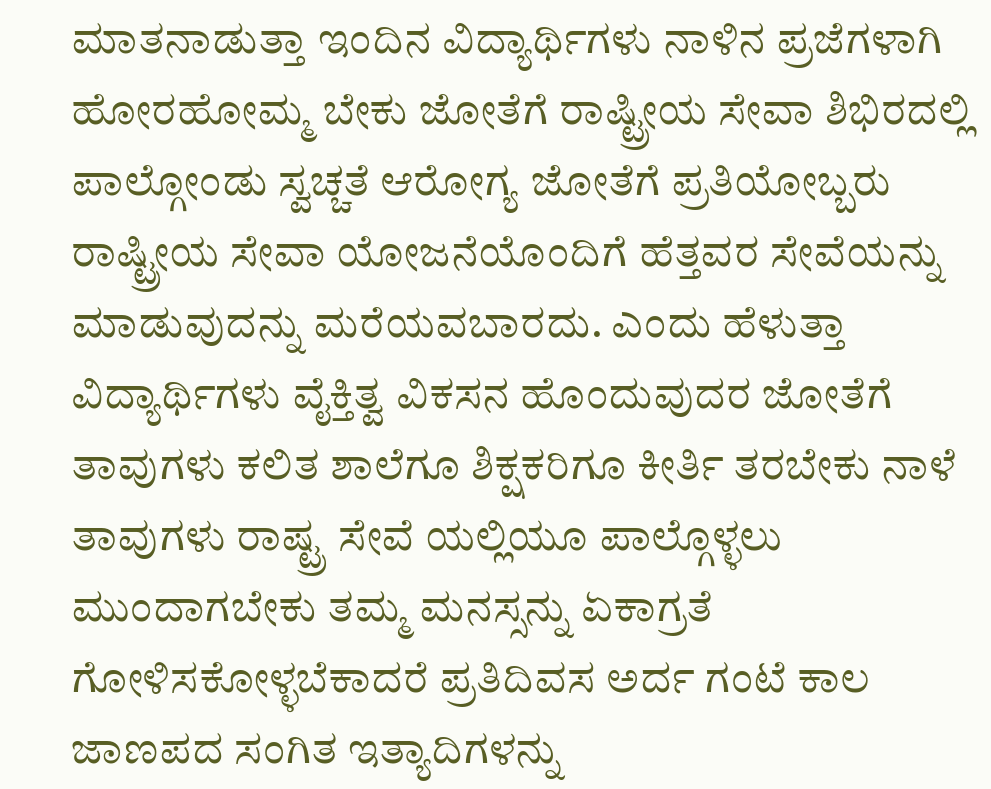ಮಾತನಾಡುತ್ತಾ ಇಂದಿನ ವಿದ್ಯಾರ್ಥಿಗಳು ನಾಳಿನ ಪ್ರಜೆಗಳಾಗಿ ಹೋರಹೋಮ್ಮ ಬೇಕು ಜೋತೆಗೆ ರಾಷ್ಟ್ರೀಯ ಸೇವಾ ಶಿಭಿರದಲ್ಲಿ ಪಾಲ್ಗೋಂಡು ಸ್ವಚ್ಚತೆ ಆರೋಗ್ಯ ಜೋತೆಗೆ ಪ್ರತಿಯೋಬ್ಬರು ರಾಷ್ಟ್ರೀಯ ಸೇವಾ ಯೋಜನೆಯೊಂದಿಗೆ ಹೆತ್ತವರ ಸೇವೆಯನ್ನು ಮಾಡುವುದನ್ನು ಮರೆಯವಬಾರದು. ಎಂದು ಹೆಳುತ್ತಾ ವಿದ್ಯಾರ್ಥಿಗಳು ವೈಕ್ತಿತ್ವ ವಿಕಸನ ಹೊಂದುವುದರ ಜೋತೆಗೆ ತಾವುಗಳು ಕಲಿತ ಶಾಲೆಗೂ ಶಿಕ್ಷಕರಿಗೂ ಕೀರ್ತಿ ತರಬೇಕು ನಾಳೆ ತಾವುಗಳು ರಾಷ್ಟ್ರ ಸೇವೆ ಯಲ್ಲಿಯೂ ಪಾಲ್ಗೊಳ್ಳಲು ಮುಂದಾಗಬೇಕು ತಮ್ಮ ಮನಸ್ಸನ್ನು ಏಕಾಗ್ರತೆ ಗೋಳಿಸಕೋಳ್ಳಬೆಕಾದರೆ ಪ್ರತಿದಿವಸ ಅರ್ದ ಗಂಟೆ ಕಾಲ ಜಾಣಪದ ಸಂಗಿತ ಇತ್ಯಾದಿಗಳನ್ನು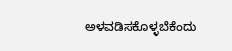ಅಳವಡಿಸಕೊಳ್ಳಬೆಕೆಂದು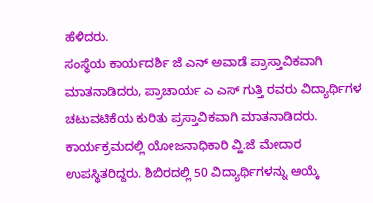ಹೆಳಿದರು.
ಸಂಸ್ಥೆಯ ಕಾರ್ಯದರ್ಶಿ ಜೆ ಎನ್ ಅವಾಡೆ ಪ್ರಾಸ್ತಾವಿಕವಾಗಿ ಮಾತನಾಡಿದರು, ಪ್ರಾಚಾರ್ಯ ಎ ಎಸ್ ಗುತ್ತಿ ರವರು ವಿದ್ಯಾರ್ಥಿಗಳ ಚಟುವಟಿಕೆಯ ಕುರಿತು ಪ್ರಸ್ತಾವಿಕವಾಗಿ ಮಾತನಾಡಿದರು. ಕಾರ್ಯಕ್ರಮದಲ್ಲಿ ಯೋಜನಾಧಿಕಾರಿ ವ್ಹಿ.ಜೆ ಮೇದಾರ ಉಪಸ್ಥಿತರಿದ್ದರು. ಶಿಬಿರದಲ್ಲಿ 50 ವಿದ್ಯಾರ್ಥಿಗಳನ್ನು ಆಯ್ಕೆ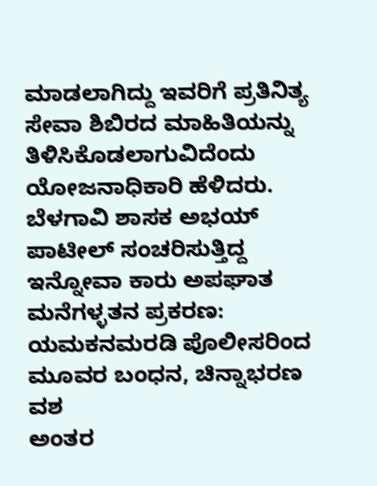ಮಾಡಲಾಗಿದ್ದು ಇವರಿಗೆ ಪ್ರತಿನಿತ್ಯ ಸೇವಾ ಶಿಬಿರದ ಮಾಹಿತಿಯನ್ನು ತಿಳಿಸಿಕೊಡಲಾಗುವಿದೆಂದು ಯೋಜನಾಧಿಕಾರಿ ಹೆಳಿದರು.
ಬೆಳಗಾವಿ ಶಾಸಕ ಅಭಯ್ ಪಾಟೀಲ್ ಸಂಚರಿಸುತ್ತಿದ್ದ ಇನ್ನೋವಾ ಕಾರು ಅಪಘಾತ
ಮನೆಗಳ್ಳತನ ಪ್ರಕರಣ: ಯಮಕನಮರಡಿ ಪೊಲೀಸರಿಂದ ಮೂವರ ಬಂಧನ, ಚಿನ್ನಾಭರಣ ವಶ
ಅಂತರ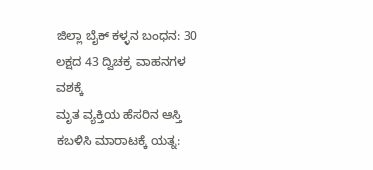ಜಿಲ್ಲಾ ಬೈಕ್ ಕಳ್ಳನ ಬಂಧನ: 30 ಲಕ್ಷದ 43 ದ್ವಿಚಕ್ರ ವಾಹನಗಳ ವಶಕ್ಕೆ
ಮೃತ ವ್ಯಕ್ತಿಯ ಹೆಸರಿನ ಆಸ್ತಿ ಕಬಳಿಸಿ ಮಾರಾಟಕ್ಕೆ ಯತ್ನ: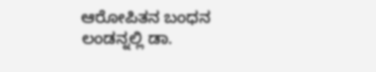ಆರೋಪಿತನ ಬಂಧನ
ಲಂಡನ್ನಲ್ಲಿ ಡಾ.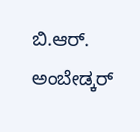ಬಿ.ಆರ್. ಅಂಬೇಡ್ಕರ್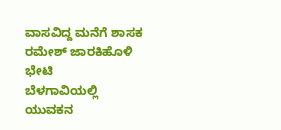ವಾಸವಿದ್ದ ಮನೆಗೆ ಶಾಸಕ ರಮೇಶ್ ಜಾರಕಿಹೊಳಿ ಭೇಟಿ
ಬೆಳಗಾವಿಯಲ್ಲಿ ಯುವಕನ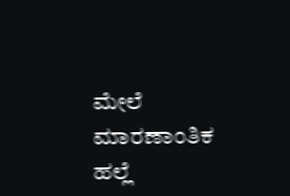ಮೇಲೆ ಮಾರಣಾಂತಿಕ ಹಲ್ಲೆ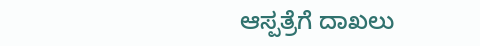ಆಸ್ಪತ್ರೆಗೆ ದಾಖಲು